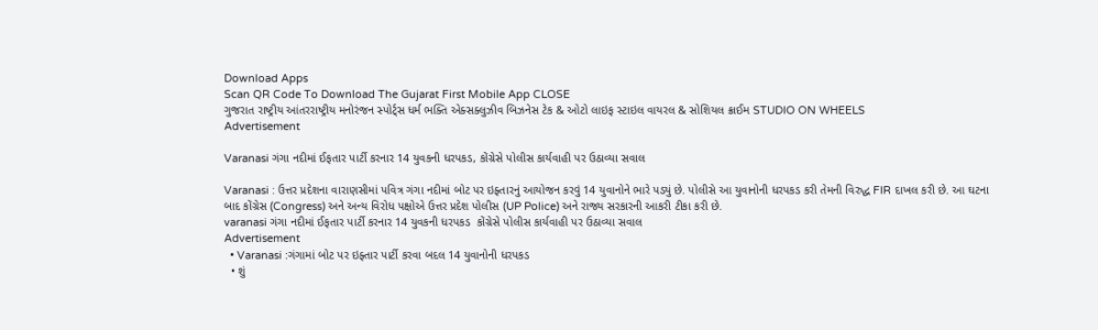Download Apps
Scan QR Code To Download The Gujarat First Mobile App CLOSE
ગુજરાત રાષ્ટ્રીય આંતરરાષ્ટ્રીય મનોરંજન સ્પોર્ટ્સ ધર્મ ભક્તિ એક્સક્લુઝીવ બિઝનેસ ટેક & ઓટો લાઇફ સ્ટાઇલ વાયરલ & સોશિયલ ક્રાઈમ STUDIO ON WHEELS
Advertisement

Varanasi ગંગા નદીમાં ઈફતાર પાર્ટી કરનાર 14 યુવકની ધરપકડ, કોંગ્રેસે પોલીસ કાર્યવાહી પર ઉઠાવ્યા સવાલ

Varanasi : ઉત્તર પ્રદેશના વારાણસીમાં પવિત્ર ગંગા નદીમાં બોટ પર ઇફ્તારનું આયોજન કરવું 14 યુવાનોને ભારે પડ્યું છે. પોલીસે આ યુવાનોની ધરપકડ કરી તેમની વિરુદ્ધ FIR દાખલ કરી છે. આ ઘટના બાદ કોંગ્રેસ (Congress) અને અન્ય વિરોધ પક્ષોએ ઉત્તર પ્રદેશ પોલીસ (UP Police) અને રાજ્ય સરકારની આકરી ટીકા કરી છે.
varanasi ગંગા નદીમાં ઈફતાર પાર્ટી કરનાર 14 યુવકની ધરપકડ  કોંગ્રેસે પોલીસ કાર્યવાહી પર ઉઠાવ્યા સવાલ
Advertisement
  • Varanasi :ગંગામાં બોટ પર ઇફ્તાર પાર્ટી કરવા બદલ 14 યુવાનોની ધરપકડ
  • શું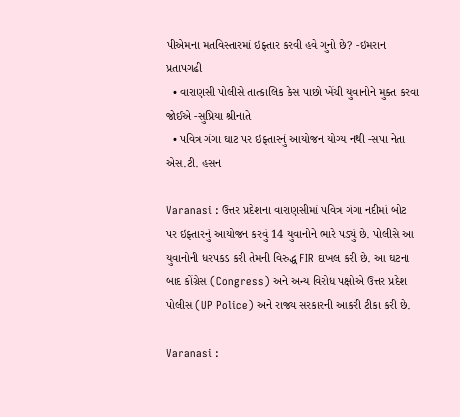પીએમના મતવિસ્તારમાં ઇફ્તાર કરવી હવે ગુનો છે? -ઇમરાન પ્રતાપગઢી
  • વારાણસી પોલીસે તાત્કાલિક કેસ પાછો ખેંચી યુવાનોને મુક્ત કરવા જોઈએ -સુપ્રિયા શ્રીનાતે
  • પવિત્ર ગંગા ઘાટ પર ઇફ્તારનું આયોજન યોગ્ય નથી -સપા નેતા એસ.ટી. હસન

Varanasi : ઉત્તર પ્રદેશના વારાણસીમાં પવિત્ર ગંગા નદીમાં બોટ પર ઇફ્તારનું આયોજન કરવું 14 યુવાનોને ભારે પડ્યું છે. પોલીસે આ યુવાનોની ધરપકડ કરી તેમની વિરુદ્ધ FIR દાખલ કરી છે. આ ઘટના બાદ કોંગ્રેસ (Congress) અને અન્ય વિરોધ પક્ષોએ ઉત્તર પ્રદેશ પોલીસ (UP Police) અને રાજ્ય સરકારની આકરી ટીકા કરી છે.

Varanasi :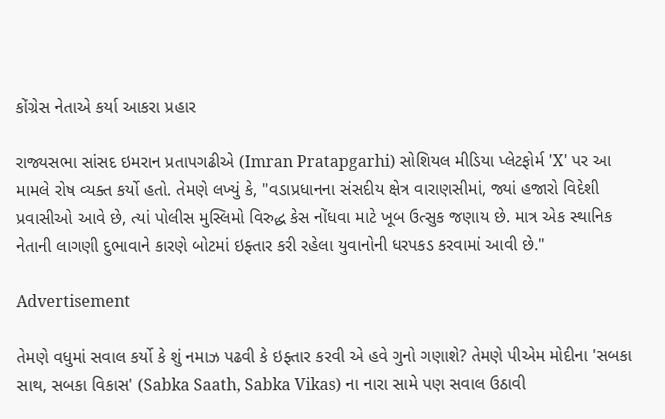કોંગ્રેસ નેતાએ કર્યા આકરા પ્રહાર

રાજ્યસભા સાંસદ ઇમરાન પ્રતાપગઢીએ (Imran Pratapgarhi) સોશિયલ મીડિયા પ્લેટફોર્મ 'X' પર આ મામલે રોષ વ્યક્ત કર્યો હતો. તેમણે લખ્યું કે, "વડાપ્રધાનના સંસદીય ક્ષેત્ર વારાણસીમાં, જ્યાં હજારો વિદેશી પ્રવાસીઓ આવે છે, ત્યાં પોલીસ મુસ્લિમો વિરુદ્ધ કેસ નોંધવા માટે ખૂબ ઉત્સુક જણાય છે. માત્ર એક સ્થાનિક નેતાની લાગણી દુભાવાને કારણે બોટમાં ઇફ્તાર કરી રહેલા યુવાનોની ધરપકડ કરવામાં આવી છે."

Advertisement

તેમણે વધુમાં સવાલ કર્યો કે શું નમાઝ પઢવી કે ઇફ્તાર કરવી એ હવે ગુનો ગણાશે? તેમણે પીએમ મોદીના 'સબકા સાથ, સબકા વિકાસ' (Sabka Saath, Sabka Vikas) ના નારા સામે પણ સવાલ ઉઠાવી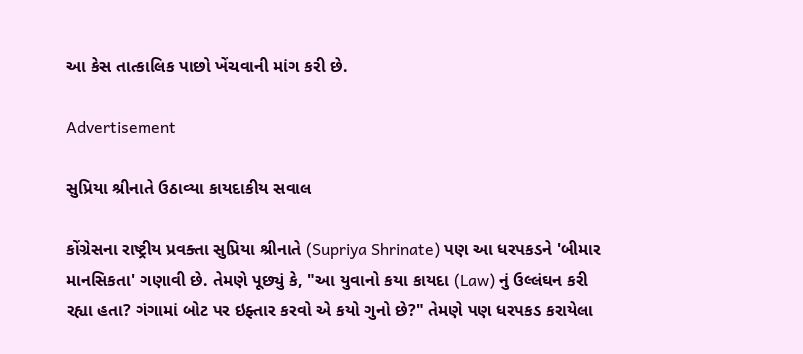આ કેસ તાત્કાલિક પાછો ખેંચવાની માંગ કરી છે.

Advertisement

સુપ્રિયા શ્રીનાતે ઉઠાવ્યા કાયદાકીય સવાલ

કોંગ્રેસના રાષ્ટ્રીય પ્રવક્તા સુપ્રિયા શ્રીનાતે (Supriya Shrinate) પણ આ ધરપકડને 'બીમાર માનસિકતા' ગણાવી છે. તેમણે પૂછ્યું કે, "આ યુવાનો કયા કાયદા (Law) નું ઉલ્લંઘન કરી રહ્યા હતા? ગંગામાં બોટ પર ઇફ્તાર કરવો એ કયો ગુનો છે?" તેમણે પણ ધરપકડ કરાયેલા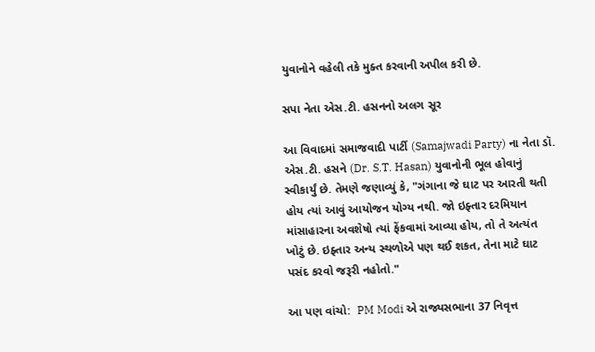યુવાનોને વહેલી તકે મુક્ત કરવાની અપીલ કરી છે.

સપા નેતા એસ.ટી. હસનનો અલગ સૂર

આ વિવાદમાં સમાજવાદી પાર્ટી (Samajwadi Party) ના નેતા ડૉ. એસ.ટી. હસને (Dr. S.T. Hasan) યુવાનોની ભૂલ હોવાનું સ્વીકાર્યું છે. તેમણે જણાવ્યું કે, "ગંગાના જે ઘાટ પર આરતી થતી હોય ત્યાં આવું આયોજન યોગ્ય નથી. જો ઇફ્તાર દરમિયાન માંસાહારના અવશેષો ત્યાં ફેંકવામાં આવ્યા હોય, તો તે અત્યંત ખોટું છે. ઇફ્તાર અન્ય સ્થળોએ પણ થઈ શકત, તેના માટે ઘાટ પસંદ કરવો જરૂરી નહોતો."

આ પણ વાંચો:  PM Modi એ રાજ્યસભાના 37 નિવૃત્ત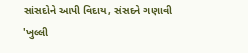સાંસદોને આપી વિદાય, સંસદને ગણાવી 'ખુલ્લી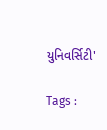યુનિવર્સિટી'

Tags :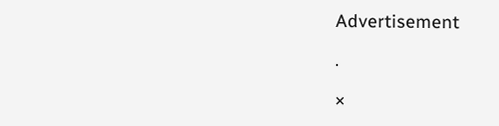Advertisement

.

×